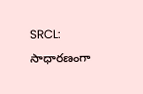SRCL: సాధారణంగా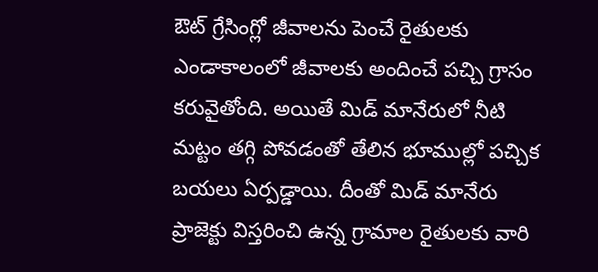ఔట్ గ్రేసింగ్లో జీవాలను పెంచే రైతులకు ఎండాకాలంలో జీవాలకు అందించే పచ్చి గ్రాసం కరువైతోంది. అయితే మిడ్ మానేరులో నీటి మట్టం తగ్గి పోవడంతో తేలిన భూముల్లో పచ్చిక బయలు ఏర్పడ్డాయి. దీంతో మిడ్ మానేరు ప్రాజెక్టు విస్తరించి ఉన్న గ్రామాల రైతులకు వారి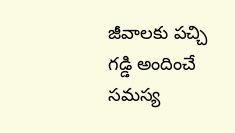జీవాలకు పచ్చి గడ్డి అందించే సమస్య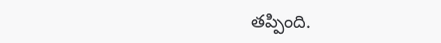తప్పింది.